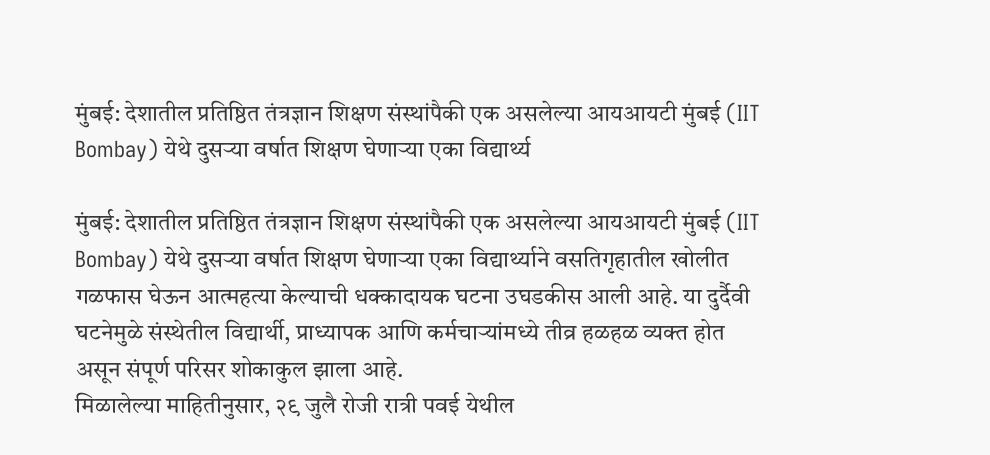मुंबई: देशातील प्रतिष्ठित तंत्रज्ञान शिक्षण संस्थांपैकी एक असलेल्या आयआयटी मुंबई (IIT Bombay) येथे दुसऱ्या वर्षात शिक्षण घेणाऱ्या एका विद्यार्थ्य

मुंबई: देशातील प्रतिष्ठित तंत्रज्ञान शिक्षण संस्थांपैकी एक असलेल्या आयआयटी मुंबई (IIT Bombay) येथे दुसऱ्या वर्षात शिक्षण घेणाऱ्या एका विद्यार्थ्याने वसतिगृहातील खोलीत गळफास घेऊन आत्महत्या केल्याची धक्कादायक घटना उघडकीस आली आहे. या दुर्दैवी घटनेमुळे संस्थेतील विद्यार्थी, प्राध्यापक आणि कर्मचाऱ्यांमध्ये तीव्र हळहळ व्यक्त होत असून संपूर्ण परिसर शोकाकुल झाला आहे.
मिळालेल्या माहितीनुसार, २९ जुलै रोजी रात्री पवई येथील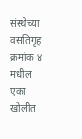संस्थेच्या वसतिगृह क्रमांक ४ मधील एका खोलीत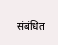संबंधित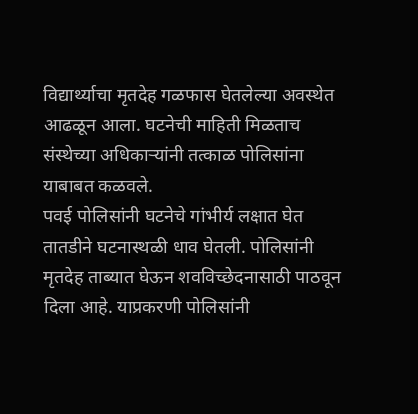विद्यार्थ्याचा मृतदेह गळफास घेतलेल्या अवस्थेत आढळून आला. घटनेची माहिती मिळताच संस्थेच्या अधिकाऱ्यांनी तत्काळ पोलिसांना याबाबत कळवले.
पवई पोलिसांनी घटनेचे गांभीर्य लक्षात घेत तातडीने घटनास्थळी धाव घेतली. पोलिसांनी मृतदेह ताब्यात घेऊन शवविच्छेदनासाठी पाठवून दिला आहे. याप्रकरणी पोलिसांनी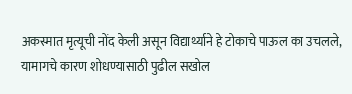अकस्मात मृत्यूची नोंद केली असून विद्यार्थ्याने हे टोकाचे पाऊल का उचलले, यामागचे कारण शोधण्यासाठी पुढील सखोल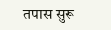तपास सुरू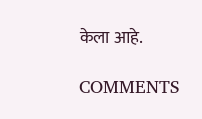केला आहे.

COMMENTS